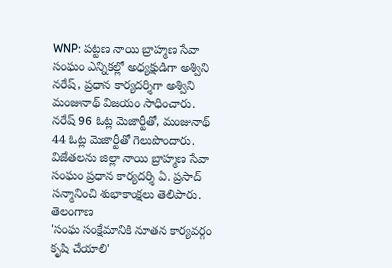WNP: పట్టణ నాయి బ్రాహ్మణ సేవా సంఘం ఎన్నికల్లో అధ్యక్షుడిగా అశ్విని నరేష్, ప్రధాన కార్యదర్శిగా అశ్విని మంజునాథ్ విజయం సాధించారు. నరేష్ 96 ఓట్ల మెజార్టీతో, మంజునాథ్ 44 ఓట్ల మెజార్టీతో గెలుపొందారు. విజేతలను జిల్లా నాయి బ్రాహ్మణ సేవా సంఘం ప్రధాన కార్యదర్శి ఏ. ప్రసాద్ సన్మానించి శుభాకాంక్షలు తెలిపారు.
తెలంగాణ
'సంఘ సంక్షేమానికి నూతన కార్యవర్గం కృషి చేయాలి'